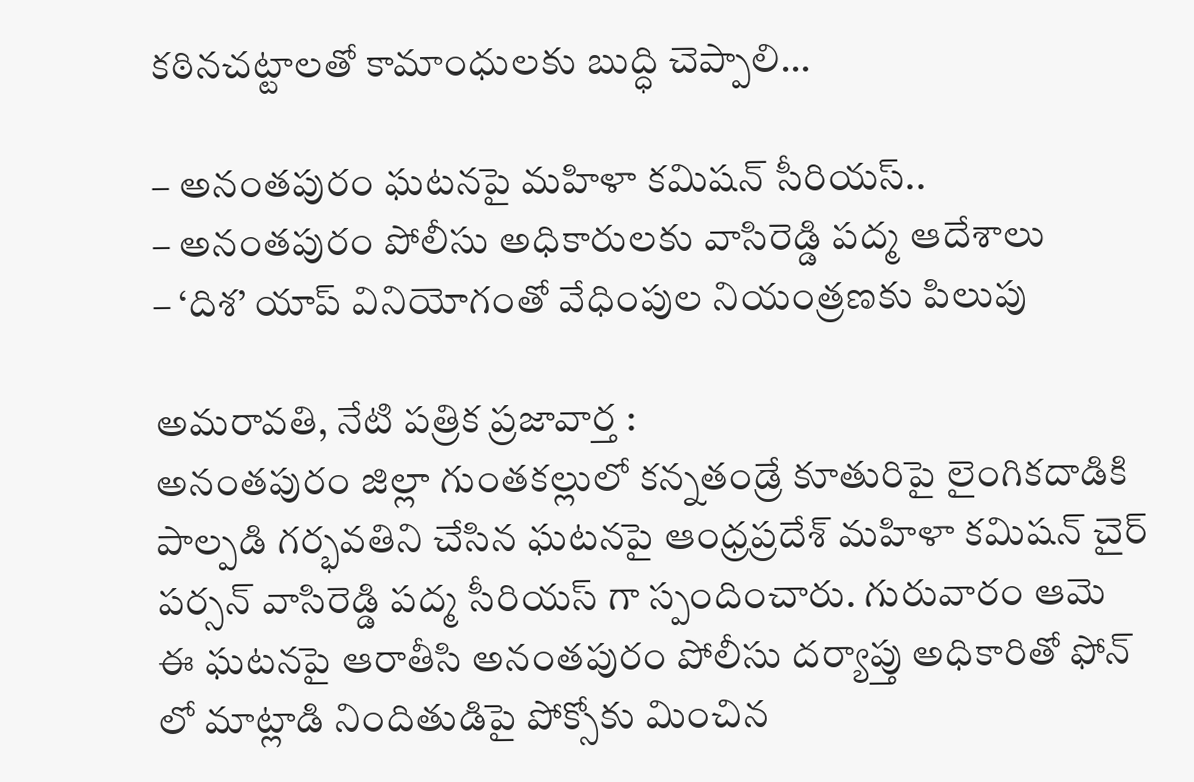కఠినచట్టాలతో కామాంధులకు బుద్ధి చెప్పాలి…

– అనంతపురం ఘటనపై మహిళా కమిషన్ సీరియస్..
– అనంతపురం పోలీసు అధికారులకు వాసిరెడ్డి పద్మ ఆదేశాలు
– ‘దిశ’ యాప్ వినియోగంతో వేధింపుల నియంత్రణకు పిలుపు

అమరావతి, నేటి పత్రిక ప్రజావార్త :
అనంతపురం జిల్లా గుంతకల్లులో కన్నతండ్రే కూతురిపై లైంగికదాడికి పాల్పడి గర్భవతిని చేసిన ఘటనపై ఆంధ్రప్రదేశ్ మహిళా కమిషన్ చైర్ పర్సన్ వాసిరెడ్డి పద్మ సీరియస్ గా స్పందించారు. గురువారం ఆమె ఈ ఘటనపై ఆరాతీసి అనంతపురం పోలీసు దర్యాప్తు అధికారితో ఫోన్ లో మాట్లాడి నిందితుడిపై పోక్సోకు మించిన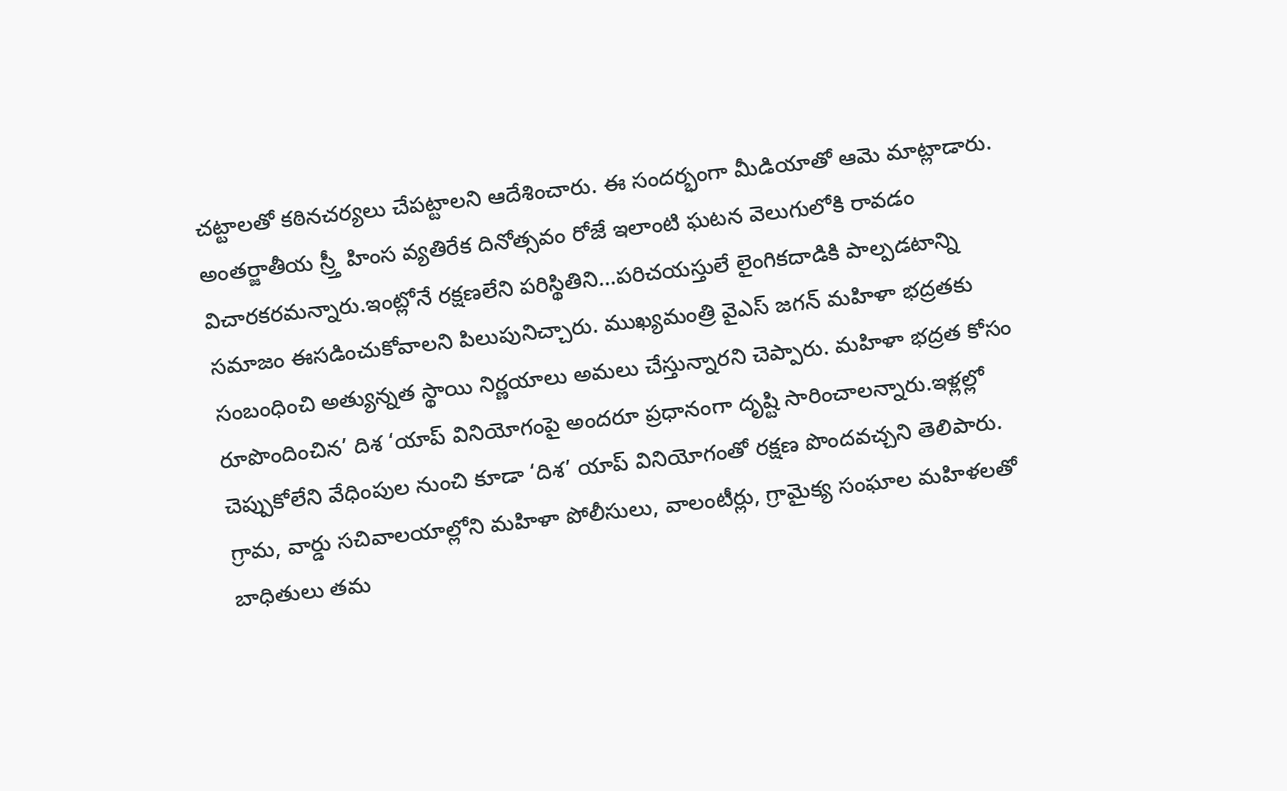చట్టాలతో కఠినచర్యలు చేపట్టాలని ఆదేశించారు. ఈ సందర్భంగా మీడియాతో ఆమె మాట్లాడారు. అంతర్జాతీయ స్ర్తీ హింస వ్యతిరేక దినోత్సవం రోజే ఇలాంటి ఘటన వెలుగులోకి రావడం విచారకరమన్నారు.ఇంట్లోనే రక్షణలేని పరిస్థితిని…పరిచయస్తులే లైంగికదాడికి పాల్పడటాన్ని సమాజం ఈసడించుకోవాలని పిలుపునిచ్చారు. ముఖ్యమంత్రి వైఎస్ జగన్ మహిళా భద్రతకు సంబంధించి అత్యున్నత స్థాయి నిర్ణయాలు అమలు చేస్తున్నారని చెప్పారు. మహిళా భద్రత కోసం రూపొందించిన’ దిశ ‘యాప్ వినియోగంపై అందరూ ప్రధానంగా దృష్టి సారించాలన్నారు.ఇళ్లల్లో చెప్పుకోలేని వేధింపుల నుంచి కూడా ‘దిశ’ యాప్ వినియోగంతో రక్షణ పొందవచ్చని తెలిపారు. గ్రామ, వార్డు సచివాలయాల్లోని మహిళా పోలీసులు, వాలంటీర్లు, గ్రామైక్య సంఘాల మహిళలతో బాధితులు తమ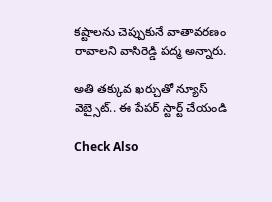కష్టాలను చెప్పుకునే వాతావరణం రావాలని వాసిరెడ్డి పద్మ అన్నారు.

అతి తక్కువ ఖర్చుతో న్యూస్ వెబ్సైట్.. ఈ పేపర్ స్టార్ట్ చేయండి

Check Also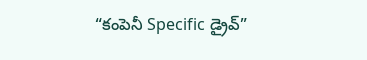“కంపెనీ Specific డ్రైవ్”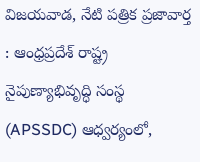విజయవాడ, నేటి పత్రిక ప్రజావార్త : ఆంధ్రప్రదేశ్ రాష్ట్ర నైపుణ్యాభివృద్ధి సంస్థ (APSSDC) ఆధ్వర్యంలో,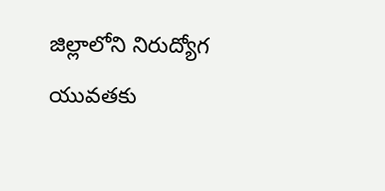జిల్లాలోని నిరుద్యోగ యువతకు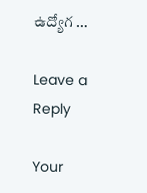ఉద్యోగ …

Leave a Reply

Your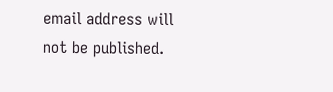email address will not be published.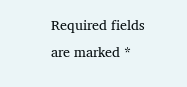Required fields are marked *